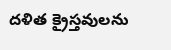దళిత క్రైస్తవులను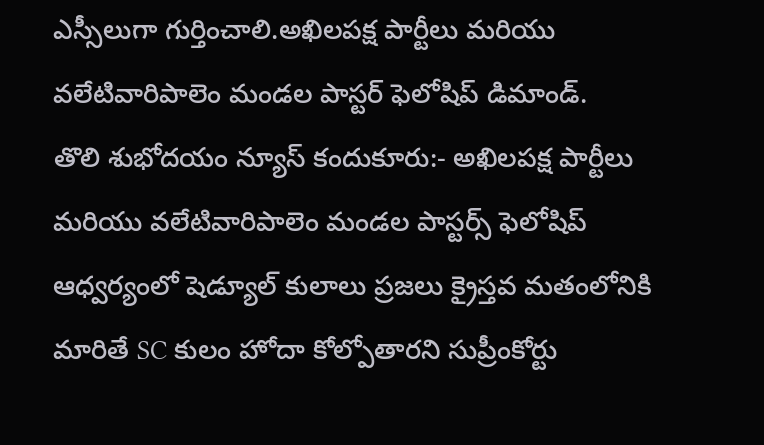ఎస్సీలుగా గుర్తించాలి.అఖిలపక్ష పార్టీలు మరియు వలేటివారిపాలెం మండల పాస్టర్ ఫెలోషిప్ డిమాండ్.
తొలి శుభోదయం న్యూస్ కందుకూరు:- అఖిలపక్ష పార్టీలు మరియు వలేటివారిపాలెం మండల పాస్టర్స్ ఫెలోషిప్ ఆధ్వర్యంలో షెడ్యూల్ కులాలు ప్రజలు క్రైస్తవ మతంలోనికి మారితే SC కులం హోదా కోల్పోతారని సుప్రీంకోర్టు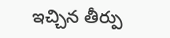ఇచ్చిన తీర్పు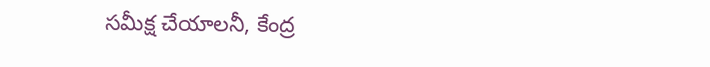సమీక్ష చేయాలనీ, కేంద్ర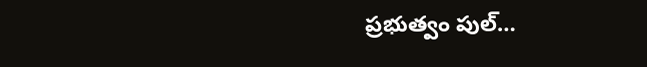ప్రభుత్వం పుల్…